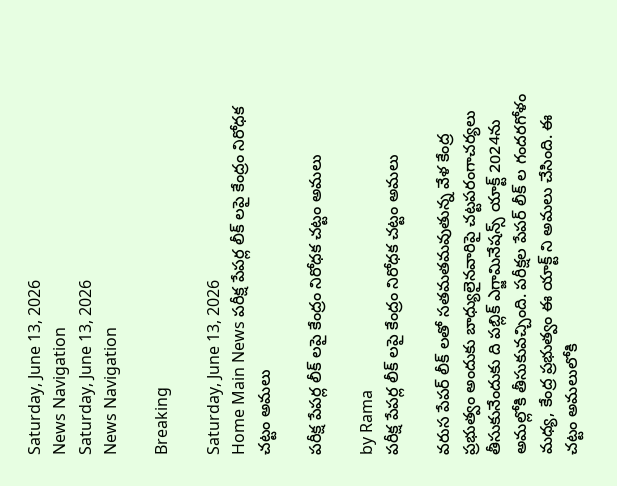Saturday, June 13, 2026
News Navigation
Saturday, June 13, 2026
News Navigation

Breaking

Saturday, June 13, 2026
Home Main News పరీక్ష పేపర్ల లీక్ లపై కేంద్రం నిరోధక చట్టం అమలు

పరీక్ష పేపర్ల లీక్ లపై కేంద్రం నిరోధక చట్టం అమలు

by Rama
పరీక్ష పేపర్ల లీక్ లపై కేంద్రం నిరోధక చట్టం అమలు

వరుస పేపర్ లీక్ లతో సతమతమవుతున్న వేళ కేంద్ర ప్రభుత్వం అందుకు బాధ్యులైనవారిపై చట్టపరంగాచర్యలు తీసుకునేందుకు ది పబ్లిక్ ఎగ్జామినేషన్స్ యాక్ట్ 2024ను అమల్లోకి తీసుకువచ్చింది. పరీక్షల పేపర్ లీక్ ల గందరగోళం మధ్య, కేంద్ర ప్రభుత్వం ఈ యాక్ట్ ని అమలు చేసింది. ఈ చట్టం అమలులోకి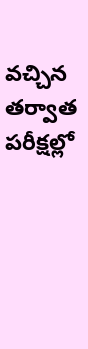వచ్చిన తర్వాత పరీక్షల్లో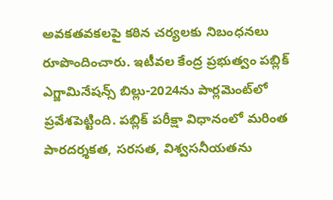అవకతవకలపై కఠిన చర్యలకు నిబంధనలు రూపొందించారు. ఇటీవల కేంద్ర ప్రభుత్వం పబ్లిక్ ఎగ్జామినేషన్స్ బిల్లు-2024ను పార్లమెంట్‌లో ప్రవేశపెట్టింది. పబ్లిక్ పరీక్షా విధానంలో మరింత పారదర్శకత, సరసత, విశ్వసనీయతను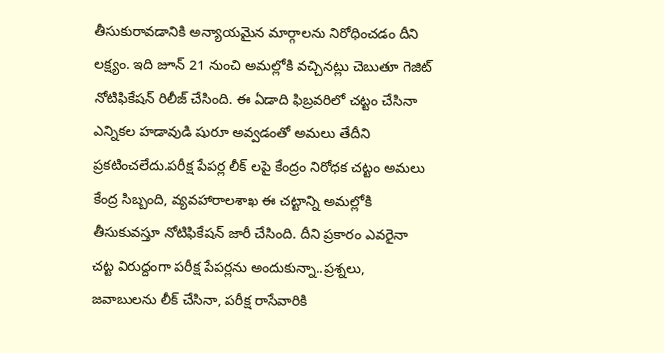తీసుకురావడానికి అన్యాయమైన మార్గాలను నిరోధించడం దీని లక్ష్యం. ఇది జూన్ 21 నుంచి అమల్లోకి వచ్చినట్లు చెబుతూ గెజిట్ నోటిఫికేషన్ రిలీజ్ చేసింది. ఈ ఏడాది ఫిబ్రవరిలో చట్టం చేసినా ఎన్నికల హడావుడి షురూ అవ్వడంతో అమలు తేదీని ప్రకటించలేదు.పరీక్ష పేపర్ల లీక్ లపై కేంద్రం నిరోధక చట్టం అమలు కేంద్ర సిబ్బంది, వ్యవహారాలశాఖ ఈ చట్టాన్ని అమల్లోకి తీసుకువస్తూ నోటిఫికేషన్ జారీ చేసింది. దీని ప్రకారం ఎవరైనా చట్ట విరుద్దంగా పరీక్ష పేపర్లను అందుకున్నా..ప్రశ్నలు, జవాబులను లీక్ చేసినా, పరీక్ష రాసేవారికి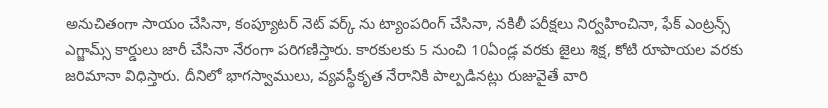అనుచితంగా సాయం చేసినా, కంప్యూటర్ నెట్ వర్క్ ను ట్యాంపరింగ్ చేసినా, నకిలీ పరీక్షలు నిర్వహించినా, ఫేక్ ఎంట్రన్స్ ఎగ్జామ్స్ కార్డులు జారీ చేసినా నేరంగా పరిగణిస్తారు. కారకులకు 5 నుంచి 10ఏండ్ల వరకు జైలు శిక్ష, కోటి రూపాయల వరకు జరిమానా విధిస్తారు. దీనిలో భాగస్వాములు, వ్యవస్థీకృత నేరానికి పాల్పడినట్లు రుజువైతే వారి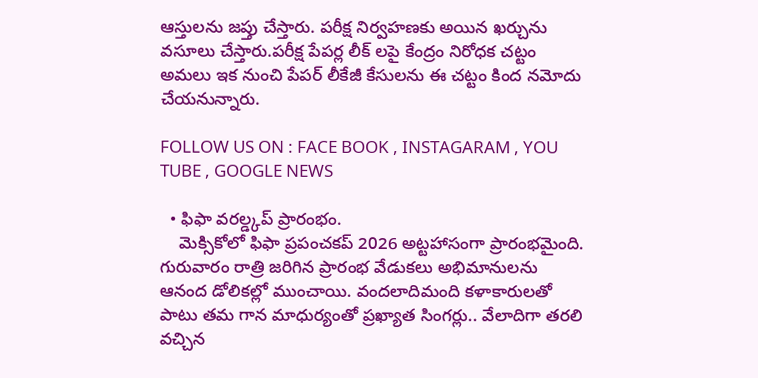ఆస్తులను జప్తు చేస్తారు. పరీక్ష నిర్వహణకు అయిన ఖర్చును వసూలు చేస్తారు.పరీక్ష పేపర్ల లీక్ లపై కేంద్రం నిరోధక చట్టం అమలు ఇక నుంచి పేపర్ లీకేజీ కేసులను ఈ చట్టం కింద నమోదు చేయనున్నారు.

FOLLOW US ON : FACE BOOK , INSTAGARAM , YOU TUBE , GOOGLE NEWS

  • ఫిఫా వరల్డ్కప్ ప్రారంభం.
    మెక్సికోలో ఫిఫా ప్రపంచకప్ 2026 అట్టహాసంగా ప్రారంభమైంది. గురువారం రాత్రి జరిగిన ప్రారంభ వేడుకలు అభిమానులను ఆనంద డోలికల్లో ముంచాయి. వందలాదిమంది కళాకారులతో పాటు తమ గాన మాధుర్యంతో ప్రఖ్యాత సింగర్లు.. వేలాదిగా తరలి వచ్చిన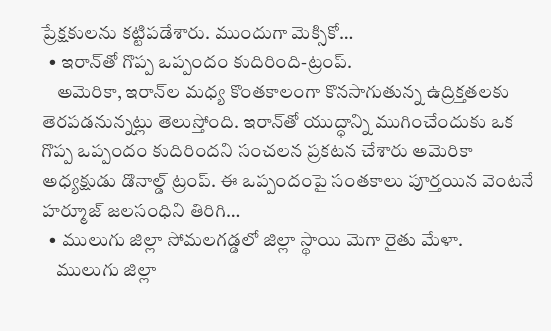ప్రేక్షకులను కట్టిపడేశారు. ముందుగా మెక్సికో…
  • ఇరాన్‌తో గొప్ప ఒప్పందం కుదిరింది-ట్రంప్.
    అమెరికా, ఇరాన్‌ల మధ్య కొంతకాలంగా కొనసాగుతున్న ఉద్రిక్తతలకు తెరపడనున్నట్లు తెలుస్తోంది. ఇరాన్‌తో యుద్ధాన్ని ముగించేందుకు ఒక గొప్ప ఒప్పందం కుదిరిందని సంచలన ప్రకటన చేశారు అమెరికా అధ్యక్షుడు డొనాల్డ్ ట్రంప్. ఈ ఒప్పందంపై సంతకాలు పూర్తయిన వెంటనే హ‌ర్మూజ్ జలసంధిని తిరిగి…
  • ములుగు జిల్లా సోమలగడ్డలో జిల్లా స్థాయి మెగా రైతు మేళా.
    ములుగు జిల్లా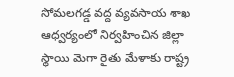సోమలగడ్డ వద్ద వ్యవసాయ శాఖ ఆధ్వర్యంలో నిర్వహించిన జిల్లా స్థాయి మెగా రైతు మేళాకు రాష్ట్ర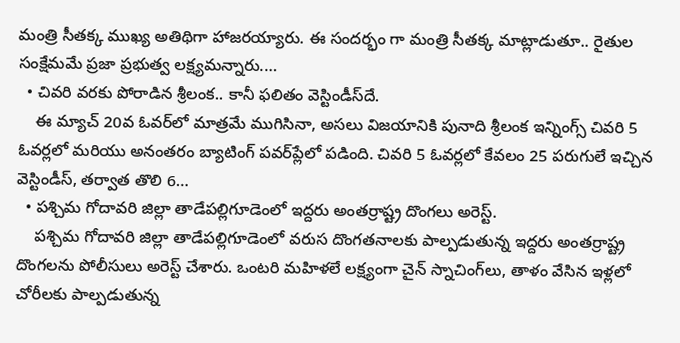మంత్రి సీతక్క ముఖ్య అతిథిగా హాజరయ్యారు. ఈ సందర్భం గా మంత్రి సీతక్క మాట్లాడుతూ.. రైతుల సంక్షేమమే ప్రజా ప్రభుత్వ లక్ష్యమన్నారు.…
  • చివరి వరకు పోరాడిన శ్రీలంక.. కానీ ఫలితం వెస్టిండీస్‌దే.
    ఈ మ్యాచ్ 20వ ఓవర్‌లో మాత్రమే ముగిసినా, అసలు విజయానికి పునాది శ్రీలంక ఇన్నింగ్స్ చివరి 5 ఓవర్లలో మరియు అనంతరం బ్యాటింగ్ పవర్‌ప్లేలో పడింది. చివరి 5 ఓవర్లలో కేవలం 25 పరుగులే ఇచ్చిన వెస్టిండీస్, తర్వాత తొలి 6…
  • పశ్చిమ గోదావరి జిల్లా తాడేపల్లిగూడెంలో ఇద్దరు అంతర్రాష్ట్ర దొంగలు అరెస్ట్.
    పశ్చిమ గోదావరి జిల్లా తాడేపల్లిగూడెంలో వరుస దొంగతనాలకు పాల్పడుతున్న ఇద్దరు అంతర్రాష్ట్ర దొంగలను పోలీసులు అరెస్ట్ చేశారు. ఒంటరి మహిళలే లక్ష్యంగా చైన్ స్నాచింగ్‌లు, తాళం వేసిన ఇళ్లలో చోరీలకు పాల్పడుతున్న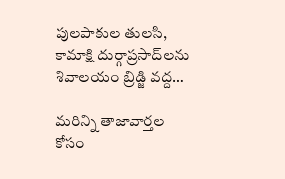పులపాకుల తులసి, కామాక్షి దుర్గాప్రసాద్‌లను శివాలయం బ్రిడ్జి వద్ద…

మరిన్ని తాజావార్తల కోసం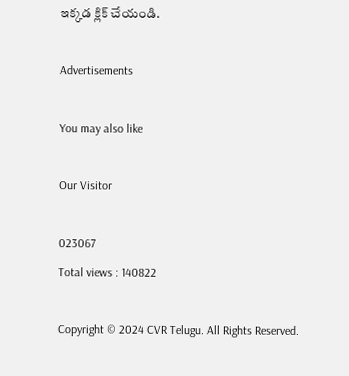ఇక్కడ క్లిక్ చేయండి.

Advertisements

You may also like

Our Visitor

023067
Total views : 140822

Copyright © 2024 CVR Telugu. All Rights Reserved.